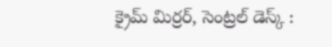క్రైమ్ మిర్రర్, సెంట్రల్ డెస్క్ :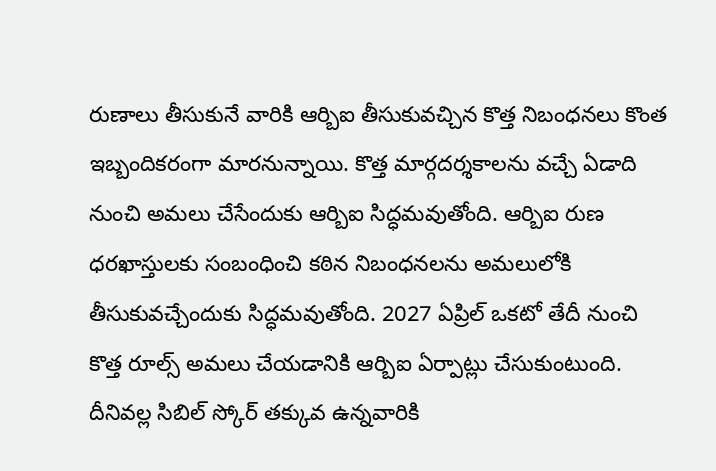రుణాలు తీసుకునే వారికి ఆర్బిఐ తీసుకువచ్చిన కొత్త నిబంధనలు కొంత ఇబ్బందికరంగా మారనున్నాయి. కొత్త మార్గదర్శకాలను వచ్చే ఏడాది నుంచి అమలు చేసేందుకు ఆర్బిఐ సిద్ధమవుతోంది. ఆర్బిఐ రుణ ధరఖాస్తులకు సంబంధించి కఠిన నిబంధనలను అమలులోకి తీసుకువచ్చేందుకు సిద్ధమవుతోంది. 2027 ఏప్రిల్ ఒకటో తేదీ నుంచి కొత్త రూల్స్ అమలు చేయడానికి ఆర్బిఐ ఏర్పాట్లు చేసుకుంటుంది. దీనివల్ల సిబిల్ స్కోర్ తక్కువ ఉన్నవారికి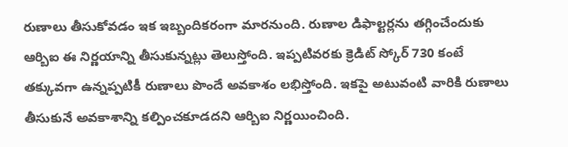రుణాలు తీసుకోవడం ఇక ఇబ్బందికరంగా మారనుంది. రుణాల డిఫాల్టర్లను తగ్గించేందుకు ఆర్బిఐ ఈ నిర్ణయాన్ని తీసుకున్నట్లు తెలుస్తోంది. ఇప్పటివరకు క్రెడిట్ స్కోర్ 730 కంటే తక్కువగా ఉన్నప్పటికీ రుణాలు పొందే అవకాశం లభిస్తోంది. ఇకపై అటువంటి వారికి రుణాలు తీసుకునే అవకాశాన్ని కల్పించకూడదని ఆర్బిఐ నిర్ణయించింది.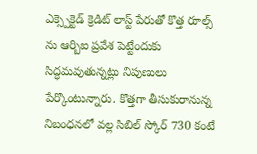ఎక్స్పెక్టెడ్ క్రెడిట్ లాస్ట్ పేరుతో కొత్త రూల్స్ ను ఆర్బిఐ ప్రవేశ పెట్టేందుకు సిద్ధమవుతున్నట్లు నిపుణులు పేర్కొంటున్నారు. కొత్తగా తీసుకురానున్న నిబంధనలో వల్ల సిబిల్ స్కోర్ 730 కంటే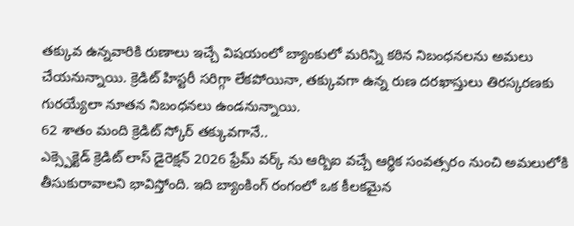తక్కువ ఉన్నవారికి రుణాలు ఇచ్చే విషయంలో బ్యాంకులో మరిన్ని కఠిన నిబంధనలను అమలు చేయనున్నాయి. క్రెడిట్ హిస్టరీ సరిగ్గా లేకపోయినా, తక్కువగా ఉన్న రుణ దరఖాస్తులు తిరస్కరణకు గురయ్యేలా నూతన నిబంధనలు ఉండనున్నాయి.
62 శాతం మంది క్రెడిట్ స్కోర్ తక్కువగానే..
ఎక్స్పెక్టెడ్ క్రెడిట్ లాస్ డైరెక్షన్ 2026 ఫ్రేమ్ వర్క్ ను ఆర్బిఐ వచ్చే ఆర్థిక సంవత్సరం నుంచి అమలులోకి తీసుకురావాలని భావిస్తోంది. ఇది బ్యాంకింగ్ రంగంలో ఒక కీలకమైన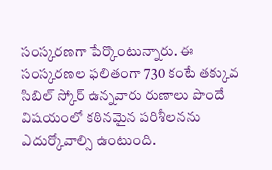సంస్కరణగా పేర్కొంటున్నారు. ఈ సంస్కరణల ఫలితంగా 730 కంటే తక్కువ సిబిల్ స్కోర్ ఉన్నవారు రుణాలు పొందే విషయంలో కఠినమైన పరిశీలనను ఎదుర్కోవాల్సి ఉంటుంది.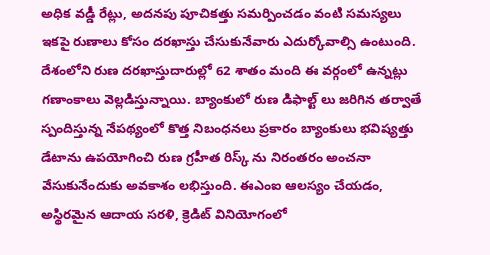అధిక వడ్డీ రేట్లు, అదనపు పూచికత్తు సమర్పించడం వంటి సమస్యలు ఇకపై రుణాలు కోసం దరఖాస్తు చేసుకునేవారు ఎదుర్కోవాల్సి ఉంటుంది. దేశంలోని రుణ దరఖాస్తుదారుల్లో 62 శాతం మంది ఈ వర్గంలో ఉన్నట్లు గణాంకాలు వెల్లడిస్తున్నాయి. బ్యాంకులో రుణ డిఫాల్ట్ లు జరిగిన తర్వాతే స్పందిస్తున్న నేపథ్యంలో కొత్త నిబంధనలు ప్రకారం బ్యాంకులు భవిష్యత్తు డేటాను ఉపయోగించి రుణ గ్రహీత రిస్క్ ను నిరంతరం అంచనా వేసుకునేందుకు అవకాశం లభిస్తుంది. ఈఎంఐ ఆలస్యం చేయడం, అస్థిరమైన ఆదాయ సరళి, క్రెడిట్ వినియోగంలో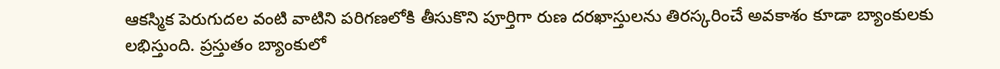ఆకస్మిక పెరుగుదల వంటి వాటిని పరిగణలోకి తీసుకొని పూర్తిగా రుణ దరఖాస్తులను తిరస్కరించే అవకాశం కూడా బ్యాంకులకు లభిస్తుంది. ప్రస్తుతం బ్యాంకులో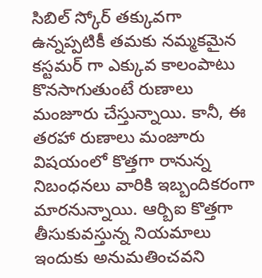సిబిల్ స్కోర్ తక్కువగా ఉన్నప్పటికీ తమకు నమ్మకమైన కస్టమర్ గా ఎక్కువ కాలంపాటు కొనసాగుతుంటే రుణాలు మంజూరు చేస్తున్నాయి. కానీ, ఈ తరహా రుణాలు మంజూరు విషయంలో కొత్తగా రానున్న నిబంధనలు వారికి ఇబ్బందికరంగా మారనున్నాయి. ఆర్బిఐ కొత్తగా తీసుకువస్తున్న నియమాలు ఇందుకు అనుమతించవని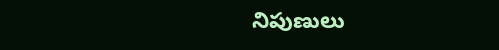నిపుణులు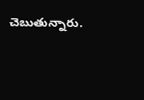చెబుతున్నారు.